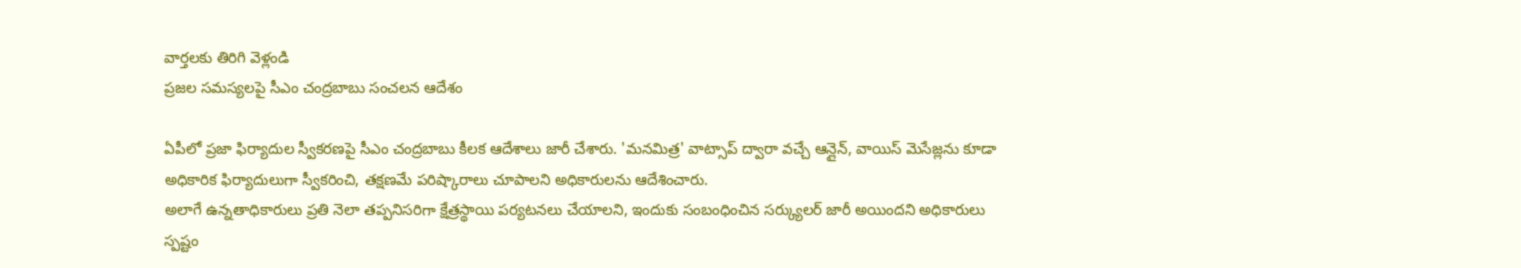వార్తలకు తిరిగి వెళ్లండి
ప్రజల సమస్యలపై సీఎం చంద్రబాబు సంచలన ఆదేశం

ఏపీలో ప్రజా ఫిర్యాదుల స్వీకరణపై సీఎం చంద్రబాబు కీలక ఆదేశాలు జారీ చేశారు. 'మనమిత్ర' వాట్సాప్ ద్వారా వచ్చే ఆన్లైన్, వాయిస్ మెసేజ్లను కూడా అధికారిక ఫిర్యాదులుగా స్వీకరించి, తక్షణమే పరిష్కారాలు చూపాలని అధికారులను ఆదేశించారు.
అలాగే ఉన్నతాధికారులు ప్రతి నెలా తప్పనిసరిగా క్షేత్రస్థాయి పర్యటనలు చేయాలని, ఇందుకు సంబంధించిన సర్క్యులర్ జారీ అయిందని అధికారులు స్పష్టం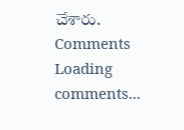చేశారు.
Comments
Loading comments...